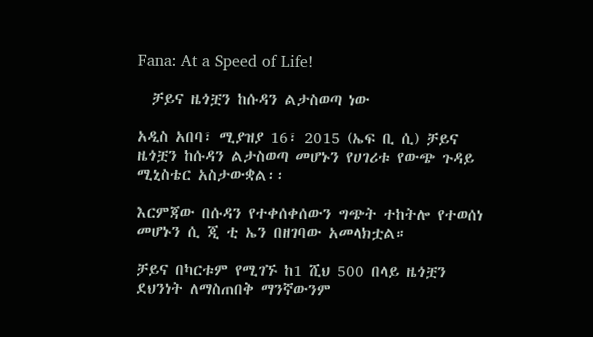Fana: At a Speed of Life!

  ቻይና ዜጎቿን ከሱዳን ልታስወጣ ነው

አዲስ አበባ፣ ሚያዝያ 16፣ 2015 (ኤፍ ቢ ሲ) ቻይና ዜጎቿን ከሱዳን ልታስወጣ መሆኑን የሀገሪቱ የውጭ ጉዳይ ሚኒስቴር አስታውቋል፡፡

እርምጃው በሱዳን የተቀሰቀሰውን ግጭት ተከትሎ የተወሰነ መሆኑን ሲ ጂ ቲ ኤን በዘገባው አመላክቷል።

ቻይና በካርቱም የሚገኙ ከ1 ሺህ 500 በላይ ዜጎቿን ደህንነት ለማስጠበቅ ማንኛውንም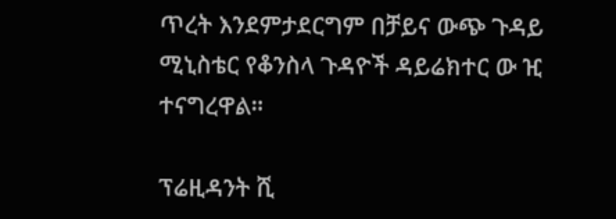ጥረት እንደምታደርግም በቻይና ውጭ ጉዳይ ሚኒስቴር የቆንስላ ጉዳዮች ዳይሬክተር ው ዢ ተናግረዋል።

ፕሬዚዳንት ሺ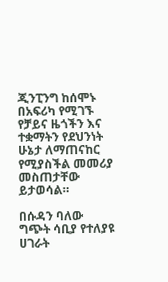ጂንፒንግ ከሰሞኑ በአፍሪካ የሚገኙ የቻይና ዜጎችን እና ተቋማትን የደህንነት ሁኔታ ለማጠናከር የሚያስችል መመሪያ መስጠታቸው ይታወሳል።

በሱዳን ባለው ግጭት ሳቢያ የተለያዩ ሀገራት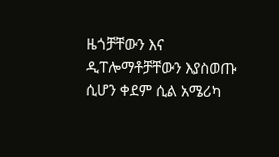ዜጎቻቸውን እና ዲፐሎማቶቻቸውን እያስወጡ ሲሆን ቀደም ሲል አሜሪካ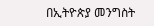በኢትዮጵያ መንግስት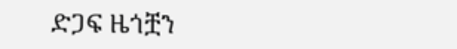ድጋፍ ዜጎቿን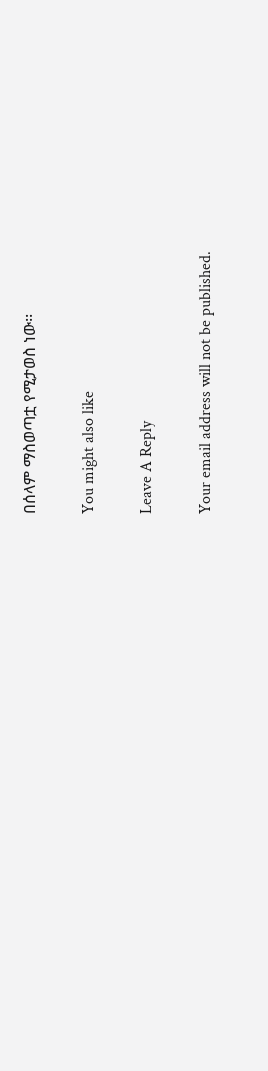በሰላም ማስወጣቷ የሚታወስ ነው፡፡

You might also like

Leave A Reply

Your email address will not be published.